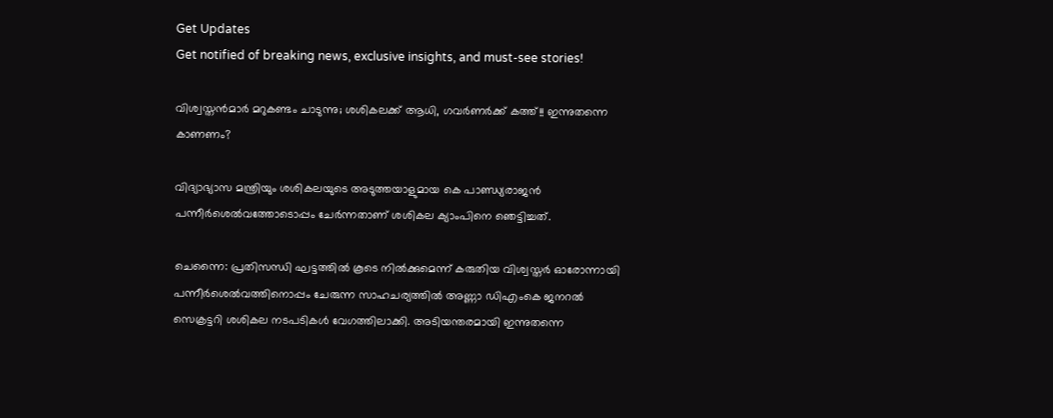Get Updates
Get notified of breaking news, exclusive insights, and must-see stories!

വിശ്വസ്തന്‍മാര്‍ മറുകണ്ടം ചാടുന്നു; ശശികലക്ക് ആധി, ഗവര്‍ണര്‍ക്ക് കത്ത്!! ഇന്നുതന്നെ കാണണം?

വിദ്യാഭ്യാസ മന്ത്രിയും ശശികലയുടെ അടുത്തയാളുമായ കെ പാണ്ഡ്യരാജന്‍ പന്നീര്‍ശെല്‍വത്തോടൊപ്പം ചേര്‍ന്നതാണ് ശശികല ക്യാംപിനെ ഞെട്ടിച്ചത്.

ചെന്നൈ: പ്രതിസന്ധി ഘട്ടത്തില്‍ കൂടെ നില്‍ക്കുമെന്ന് കരുതിയ വിശ്വസ്തര്‍ ഓരോന്നായി പന്നീര്‍ശെല്‍വത്തിനൊപ്പം ചേരുന്ന സാഹചര്യത്തില്‍ അണ്ണാ ഡിഎംകെ ജനറല്‍ സെക്രട്ടറി ശശികല നടപടികള്‍ വേഗത്തിലാക്കി. അടിയന്തരമായി ഇന്നുതന്നെ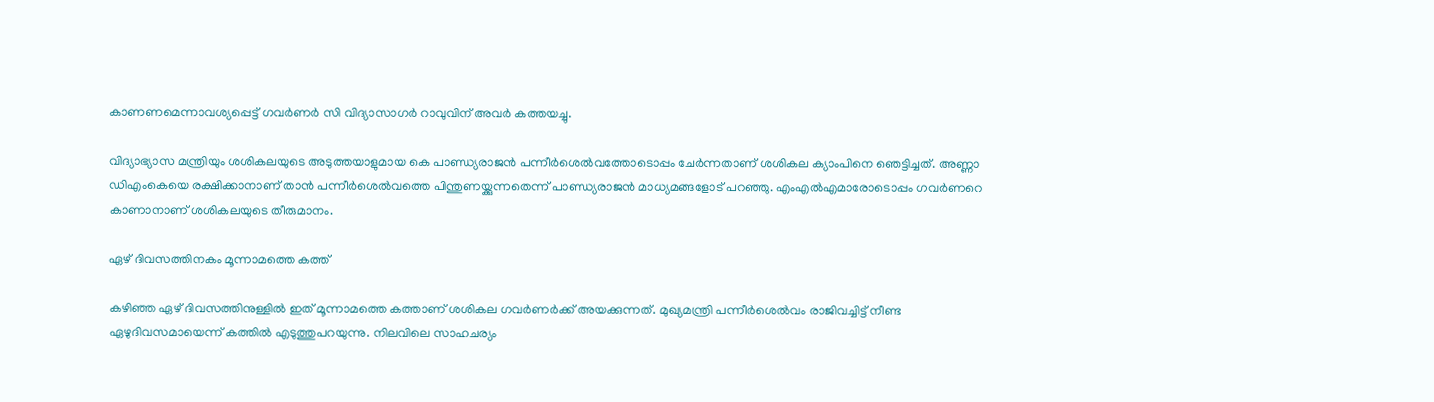കാണണമെന്നാവശ്യപ്പെട്ട് ഗവര്‍ണര്‍ സി വിദ്യാസാഗര്‍ റാവുവിന് അവര്‍ കത്തയച്ചു.

വിദ്യാഭ്യാസ മന്ത്രിയും ശശികലയുടെ അടുത്തയാളുമായ കെ പാണ്ഡ്യരാജന്‍ പന്നീര്‍ശെല്‍വത്തോടൊപ്പം ചേര്‍ന്നതാണ് ശശികല ക്യാംപിനെ ഞെട്ടിച്ചത്. അണ്ണാ ഡിഎംകെയെ രക്ഷിക്കാനാണ് താന്‍ പന്നീര്‍ശെല്‍വത്തെ പിന്തുണയ്ക്കുന്നതെന്ന് പാണ്ഡ്യരാജന്‍ മാധ്യമങ്ങളോട് പറഞ്ഞു. എംഎല്‍എമാരോടൊപ്പം ഗവര്‍ണറെ കാണാനാണ് ശശികലയുടെ തീരുമാനം.

ഏഴ് ദിവസത്തിനകം മൂന്നാമത്തെ കത്ത്

കഴിഞ്ഞ ഏഴ് ദിവസത്തിനുള്ളില്‍ ഇത് മൂന്നാമത്തെ കത്താണ് ശശികല ഗവര്‍ണര്‍ക്ക് അയക്കുന്നത്. മുഖ്യമന്ത്രി പന്നീര്‍ശെല്‍വം രാജിവച്ചിട്ട് നീണ്ട ഏഴുദിവസമായെന്ന് കത്തില്‍ എടുത്തുപറയുന്നു. നിലവിലെ സാഹചര്യം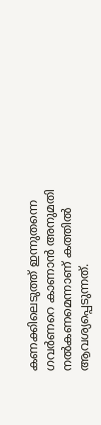കണക്കിലെടുത്ത് ഇന്നുതന്നെ ഗവര്‍ണറെ കാണാന്‍ അനുമതി നല്‍കണമെന്നാണ് കത്തില്‍ ആവശ്യപ്പെടുന്നത്.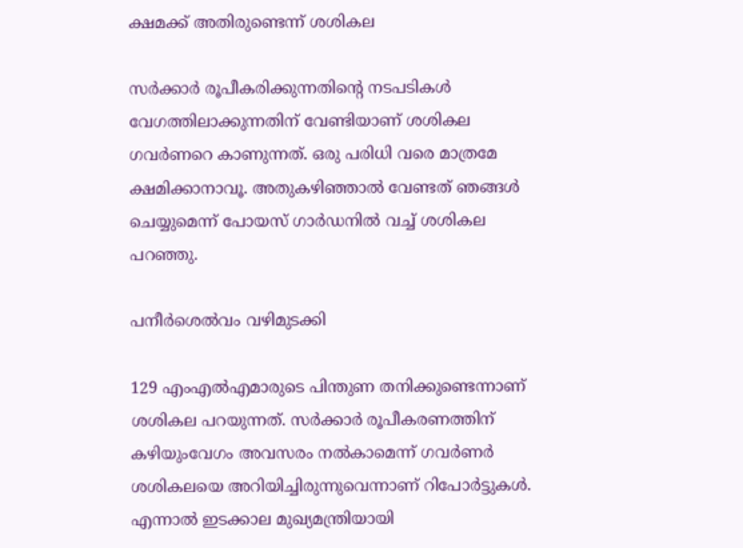ക്ഷമക്ക് അതിരുണ്ടെന്ന് ശശികല

സര്‍ക്കാര്‍ രൂപീകരിക്കുന്നതിന്റെ നടപടികള്‍ വേഗത്തിലാക്കുന്നതിന് വേണ്ടിയാണ് ശശികല ഗവര്‍ണറെ കാണുന്നത്. ഒരു പരിധി വരെ മാത്രമേ ക്ഷമിക്കാനാവൂ. അതുകഴിഞ്ഞാല്‍ വേണ്ടത് ഞങ്ങള്‍ ചെയ്യുമെന്ന് പോയസ് ഗാര്‍ഡനില്‍ വച്ച് ശശികല പറഞ്ഞു.

പനീര്‍ശെല്‍വം വഴിമുടക്കി

129 എംഎല്‍എമാരുടെ പിന്തുണ തനിക്കുണ്ടെന്നാണ് ശശികല പറയുന്നത്. സര്‍ക്കാര്‍ രൂപീകരണത്തിന് കഴിയുംവേഗം അവസരം നല്‍കാമെന്ന് ഗവര്‍ണര്‍ ശശികലയെ അറിയിച്ചിരുന്നുവെന്നാണ് റിപോര്‍ട്ടുകള്‍. എന്നാല്‍ ഇടക്കാല മുഖ്യമന്ത്രിയായി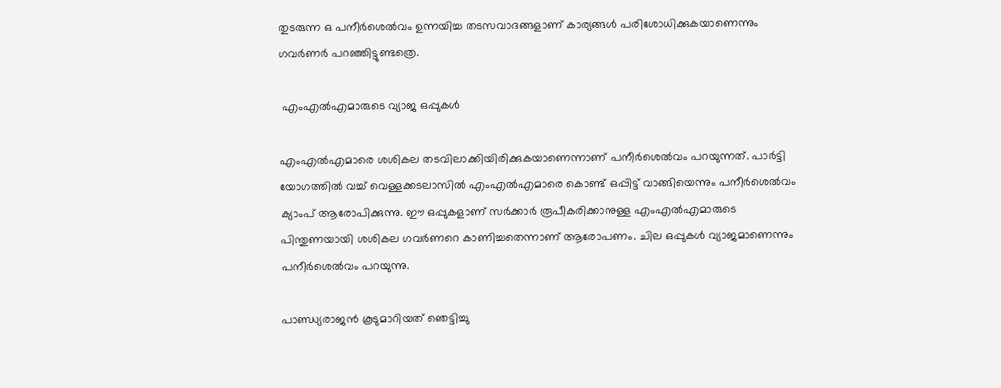തുടരുന്ന ഒ പനീര്‍ശെല്‍വം ഉന്നയിച്ച തടസവാദങ്ങളാണ് കാര്യങ്ങള്‍ പരിശോധിക്കുകയാണെന്നും ഗവര്‍ണര്‍ പറഞ്ഞിട്ടുണ്ടത്രെ.

 എംഎല്‍എമാരുടെ വ്യാജ ഒപ്പുകള്‍

എംഎല്‍എമാരെ ശശികല തടവിലാക്കിയിരിക്കുകയാണെന്നാണ് പനീര്‍ശെല്‍വം പറയുന്നത്. പാര്‍ട്ടി യോഗത്തില്‍ വച്ച് വെള്ളക്കടലാസില്‍ എംഎല്‍എമാരെ കൊണ്ട് ഒപ്പിട്ട് വാങ്ങിയെന്നും പനീര്‍ശെല്‍വം ക്യാംപ് ആരോപിക്കുന്നു. ഈ ഒപ്പുകളാണ് സര്‍ക്കാര്‍ രൂപീകരിക്കാനുള്ള എംഎല്‍എമാരുടെ പിന്തുണയായി ശശികല ഗവര്‍ണറെ കാണിച്ചതെന്നാണ് ആരോപണം. ചില ഒപ്പുകള്‍ വ്യാജമാണെന്നും പനീര്‍ശെല്‍വം പറയുന്നു.

പാണ്ഡ്യരാജന്‍ കൂടുമാറിയത് ഞെട്ടിച്ചു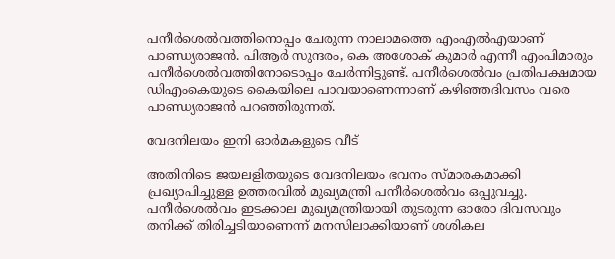പനീര്‍ശെല്‍വത്തിനൊപ്പം ചേരുന്ന നാലാമത്തെ എംഎല്‍എയാണ് പാണ്ഡ്യരാജന്‍. പിആര്‍ സുന്ദരം, കെ അശോക് കുമാര്‍ എന്നീ എംപിമാരും പനീര്‍ശെല്‍വത്തിനോടൊപ്പം ചേര്‍ന്നിട്ടുണ്ട്. പനീര്‍ശെല്‍വം പ്രതിപക്ഷമായ ഡിഎംകെയുടെ കൈയിലെ പാവയാണെന്നാണ് കഴിഞ്ഞദിവസം വരെ പാണ്ഡ്യരാജന്‍ പറഞ്ഞിരുന്നത്.

വേദനിലയം ഇനി ഓര്‍മകളുടെ വീട്

അതിനിടെ ജയലളിതയുടെ വേദനിലയം ഭവനം സ്മാരകമാക്കി പ്രഖ്യാപിച്ചുള്ള ഉത്തരവില്‍ മുഖ്യമന്ത്രി പനീര്‍ശെല്‍വം ഒപ്പുവച്ചു. പനീര്‍ശെല്‍വം ഇടക്കാല മുഖ്യമന്ത്രിയായി തുടരുന്ന ഓരോ ദിവസവും തനിക്ക് തിരിച്ചടിയാണെന്ന് മനസിലാക്കിയാണ് ശശികല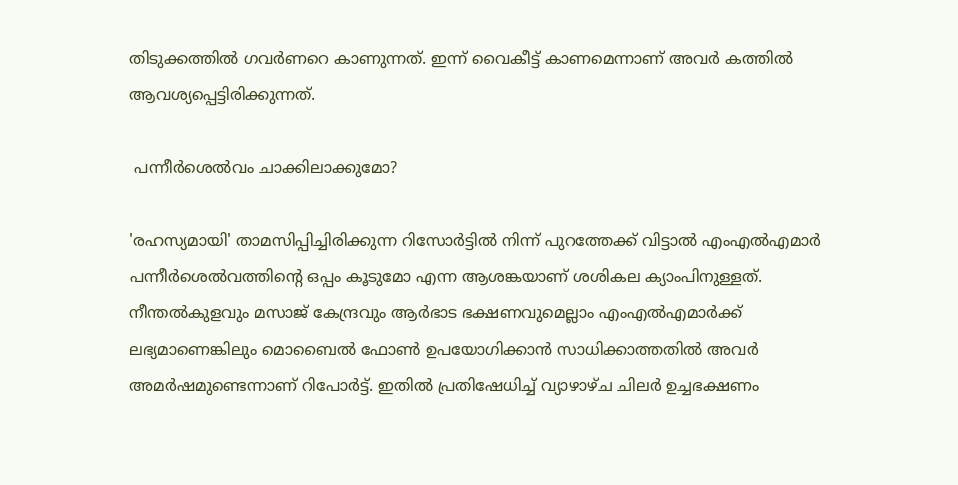തിടുക്കത്തില്‍ ഗവര്‍ണറെ കാണുന്നത്. ഇന്ന് വൈകീട്ട് കാണമെന്നാണ് അവര്‍ കത്തില്‍ ആവശ്യപ്പെട്ടിരിക്കുന്നത്.

 പന്നീര്‍ശെല്‍വം ചാക്കിലാക്കുമോ?

'രഹസ്യമായി' താമസിപ്പിച്ചിരിക്കുന്ന റിസോര്‍ട്ടില്‍ നിന്ന് പുറത്തേക്ക് വിട്ടാല്‍ എംഎല്‍എമാര്‍ പന്നീര്‍ശെല്‍വത്തിന്റെ ഒപ്പം കൂടുമോ എന്ന ആശങ്കയാണ് ശശികല ക്യാംപിനുള്ളത്. നീന്തല്‍കുളവും മസാജ് കേന്ദ്രവും ആര്‍ഭാട ഭക്ഷണവുമെല്ലാം എംഎല്‍എമാര്‍ക്ക് ലഭ്യമാണെങ്കിലും മൊബൈല്‍ ഫോണ്‍ ഉപയോഗിക്കാന്‍ സാധിക്കാത്തതില്‍ അവര്‍ അമര്‍ഷമുണ്ടെന്നാണ് റിപോര്‍ട്ട്. ഇതില്‍ പ്രതിഷേധിച്ച് വ്യാഴാഴ്ച ചിലര്‍ ഉച്ചഭക്ഷണം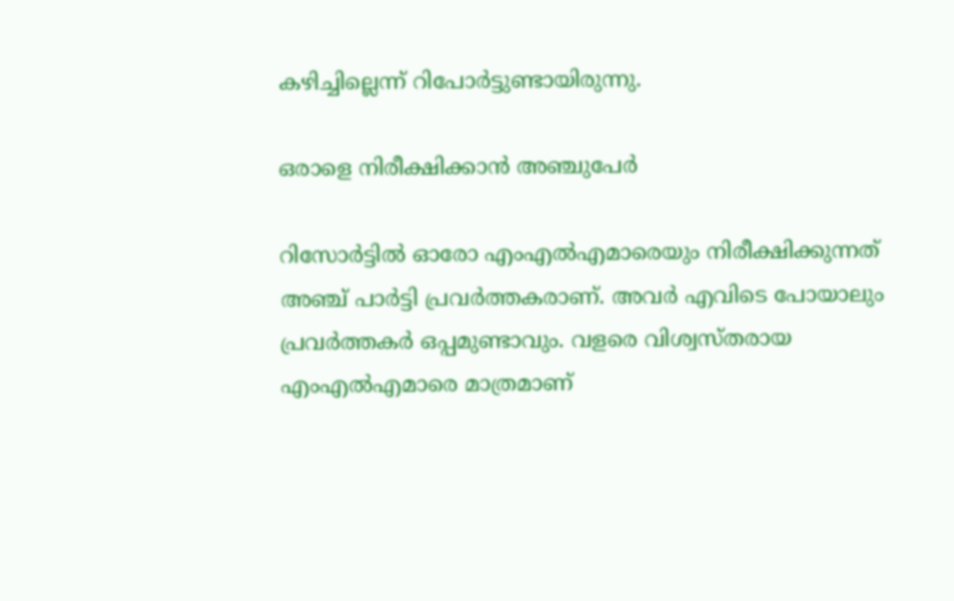കഴിച്ചില്ലെന്ന് റിപോര്‍ട്ടുണ്ടായിരുന്നു.

ഒരാളെ നിരീക്ഷിക്കാന്‍ അഞ്ചുപേര്‍

റിസോര്‍ട്ടില്‍ ഓരോ എംഎല്‍എമാരെയും നിരീക്ഷിക്കുന്നത് അഞ്ച് പാര്‍ട്ടി പ്രവര്‍ത്തകരാണ്. അവര്‍ എവിടെ പോയാലും പ്രവര്‍ത്തകര്‍ ഒപ്പമുണ്ടാവും. വളരെ വിശ്വസ്തരായ എംഎല്‍എമാരെ മാത്രമാണ്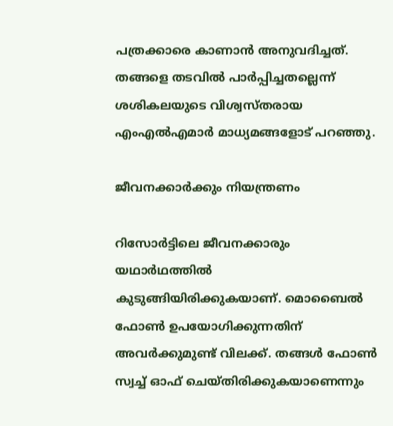പത്രക്കാരെ കാണാന്‍ അനുവദിച്ചത്. തങ്ങളെ തടവില്‍ പാര്‍പ്പിച്ചതല്ലെന്ന് ശശികലയുടെ വിശ്വസ്തരായ എംഎല്‍എമാര്‍ മാധ്യമങ്ങളോട് പറഞ്ഞു.

ജീവനക്കാര്‍ക്കും നിയന്ത്രണം

റിസോര്‍ട്ടിലെ ജീവനക്കാരും യഥാര്‍ഥത്തില്‍ കുടുങ്ങിയിരിക്കുകയാണ്. മൊബൈല്‍ ഫോണ്‍ ഉപയോഗിക്കുന്നതിന് അവര്‍ക്കുമുണ്ട് വിലക്ക്. തങ്ങള്‍ ഫോണ്‍ സ്വച്ച് ഓഫ് ചെയ്തിരിക്കുകയാണെന്നും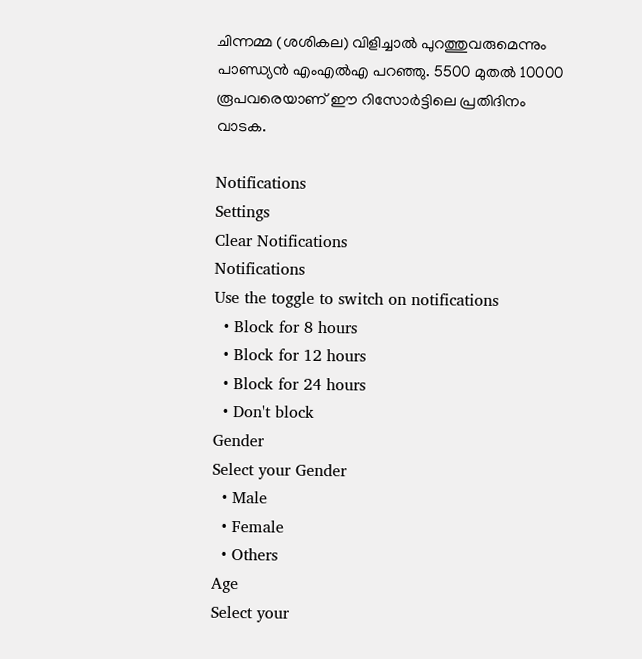ചിന്നമ്മ (ശശികല) വിളിച്ചാല്‍ പുറത്തുവരുമെന്നും പാണ്ഡ്യന്‍ എംഎല്‍എ പറഞ്ഞു. 5500 മുതല്‍ 10000 രൂപവരെയാണ് ഈ റിസോര്‍ട്ടിലെ പ്രതിദിനം വാടക.

Notifications
Settings
Clear Notifications
Notifications
Use the toggle to switch on notifications
  • Block for 8 hours
  • Block for 12 hours
  • Block for 24 hours
  • Don't block
Gender
Select your Gender
  • Male
  • Female
  • Others
Age
Select your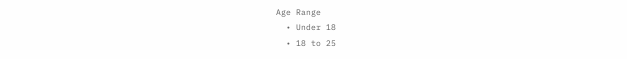Age Range
  • Under 18
  • 18 to 25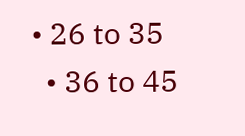• 26 to 35
  • 36 to 45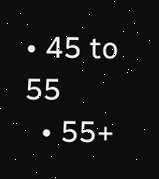• 45 to 55
  • 55+